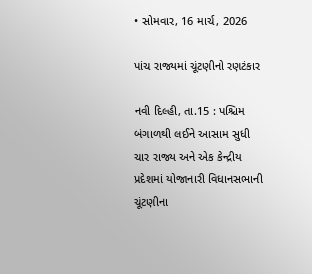• સોમવાર, 16 માર્ચ, 2026

પાંચ રાજ્યમાં ચૂંટણીનો રણટંકાર

નવી દિલ્હી, તા.15 : પશ્ચિમ બંગાળથી લઈને આસામ સુધી ચાર રાજ્ય અને એક કેન્દ્રીય પ્રદેશમાં યોજાનારી વિધાનસભાની ચૂંટણીના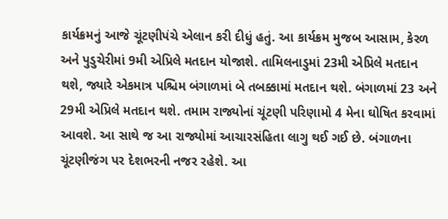કાર્યક્રમનું આજે ચૂંટણીપંચે એલાન કરી દીધું હતું. આ કાર્યક્રમ મુજબ આસામ, કેરળ અને પુડુચેરીમાં 9મી એપ્રિલે મતદાન યોજાશે. તામિલનાડુમાં 23મી એપ્રિલે મતદાન થશે, જ્યારે એકમાત્ર પશ્ચિમ બંગાળમાં બે તબક્કામાં મતદાન થશે. બંગાળમાં 23 અને 29મી એપ્રિલે મતદાન થશે. તમામ રાજ્યોનાં ચૂંટણી પરિણામો 4 મેના ઘોષિત કરવામાં આવશે. આ સાથે જ આ રાજ્યોમાં આચારસંહિતા લાગુ થઈ ગઈ છે. બંગાળના ચૂંટણીજંગ પર દેશભરની નજર રહેશે. આ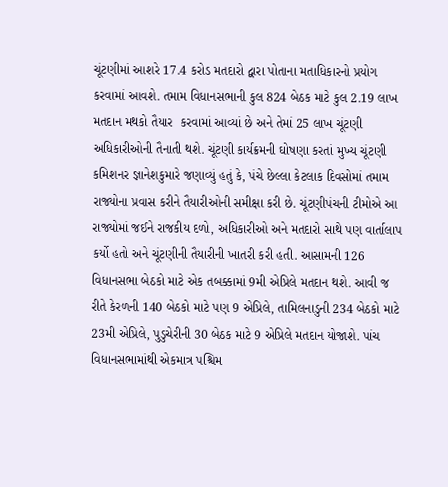ચૂંટણીમાં આશરે 17.4 કરોડ મતદારો દ્વારા પોતાના મતાધિકારનો પ્રયોગ કરવામાં આવશે. તમામ વિધાનસભાની કુલ 824 બેઠક માટે કુલ 2.19 લાખ મતદાન મથકો તૈયાર  કરવામાં આવ્યાં છે અને તેમાં 25 લાખ ચૂંટણી અધિકારીઓની તૈનાતી થશે. ચૂંટણી કાર્યક્રમની ઘોષણા કરતાં મુખ્ય ચૂંટણી કમિશનર જ્ઞાનેશકુમારે જણાવ્યું હતું કે, પંચે છેલ્લા કેટલાક દિવસોમાં તમામ રાજ્યોના પ્રવાસ કરીને તૈયારીઓની સમીક્ષા કરી છે. ચૂંટણીપંચની ટીમોએ આ રાજ્યોમાં જઈને રાજકીય દળો, અધિકારીઓ અને મતદારો સાથે પણ વાર્તાલાપ કર્યો હતો અને ચૂંટણીની તૈયારીની ખાતરી કરી હતી. આસામની 126 વિધાનસભા બેઠકો માટે એક તબક્કામાં 9મી એપ્રિલે મતદાન થશે. આવી જ રીતે કેરળની 140 બેઠકો માટે પણ 9 એપ્રિલે, તામિલનાડુની 234 બેઠકો માટે 23મી એપ્રિલે, પુડુચેરીની 30 બેઠક માટે 9 એપ્રિલે મતદાન યોજાશે. પાંચ વિધાનસભામાંથી એકમાત્ર પશ્ચિમ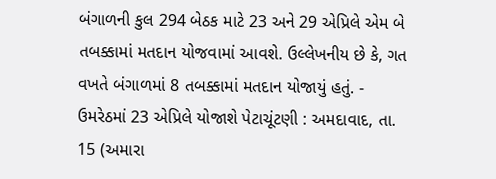બંગાળની કુલ 294 બેઠક માટે 23 અને 29 એપ્રિલે એમ બે તબક્કામાં મતદાન યોજવામાં આવશે. ઉલ્લેખનીય છે કે, ગત વખતે બંગાળમાં 8 તબક્કામાં મતદાન યોજાયું હતું. - ઉમરેઠમાં 23 એપ્રિલે યોજાશે પેટાચૂંટણી : અમદાવાદ, તા. 15 (અમારા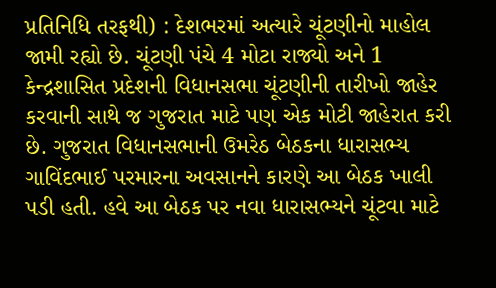પ્રતિનિધિ તરફથી) : દેશભરમાં અત્યારે ચૂંટણીનો માહોલ જામી રહ્યો છે. ચૂંટણી પંચે 4 મોટા રાજ્યો અને 1 કેન્દ્રશાસિત પ્રદેશની વિધાનસભા ચૂંટણીની તારીખો જાહેર કરવાની સાથે જ ગુજરાત માટે પણ એક મોટી જાહેરાત કરી છે. ગુજરાત વિધાનસભાની ઉમરેઠ બેઠકના ધારાસભ્ય ગાવિંદભાઈ પરમારના અવસાનને કારણે આ બેઠક ખાલી પડી હતી. હવે આ બેઠક પર નવા ધારાસભ્યને ચૂંટવા માટે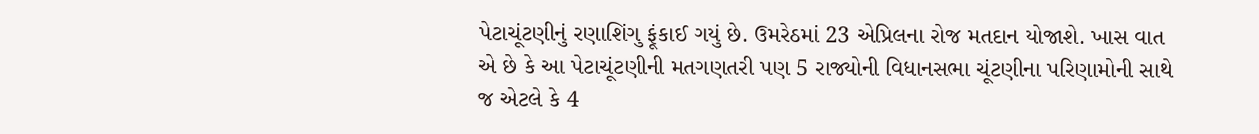પેટાચૂંટણીનું રણાશિંગુ ફૂંકાઈ ગયું છે. ઉમરેઠમાં 23 એપ્રિલના રોજ મતદાન યોજાશે. ખાસ વાત એ છે કે આ પેટાચૂંટણીની મતગણતરી પણ 5 રાજ્યોની વિધાનસભા ચૂંટણીના પરિણામોની સાથે જ એટલે કે 4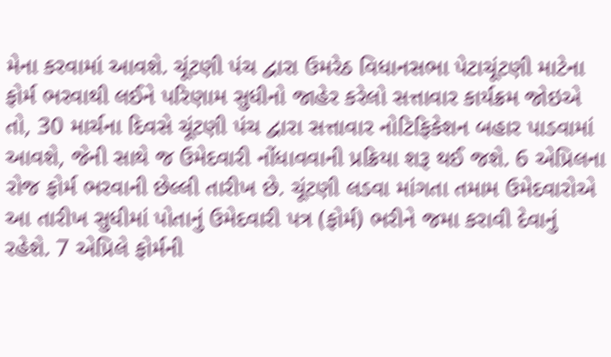મેના કરવામાં આવશે. ચૂંટણી પંચ દ્વારા ઉમરેઠ વિધાનસભા પેટાચૂંટણી માટેના ફોર્મ ભરવાથી લઈને પરિણામ સુધીનો જાહેર કરેલો સત્તાવાર કાર્યક્રમ જોઇએ તો, 30 માર્ચના દિવસે ચૂંટણી પંચ દ્વારા સત્તાવાર નોટિફિકેશન બહાર પાડવામાં આવશે, જેની સાથે જ ઉમેદવારી નોંધાવવાની પ્રક્રિયા શરૂ થઈ જશે. 6 એપ્રિલના રોજ ફોર્મ ભરવાની છેલ્લી તારીખ છે. ચૂંટણી લડવા માંગતા તમામ ઉમેદવારોએ આ તારીખ સુધીમાં પોતાનું ઉમેદવારી પત્ર (ફોર્મ) ભરીને જમા કરાવી દેવાનું રહેશે. 7 એપ્રિલે ફોર્મની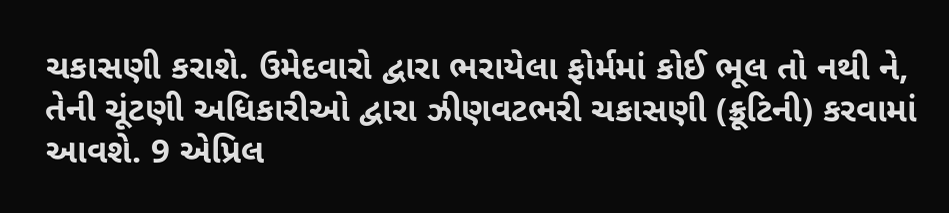ચકાસણી કરાશે. ઉમેદવારો દ્વારા ભરાયેલા ફોર્મમાં કોઈ ભૂલ તો નથી ને, તેની ચૂંટણી અધિકારીઓ દ્વારા ઝીણવટભરી ચકાસણી (ક્રૂટિની) કરવામાં આવશે. 9 એપ્રિલ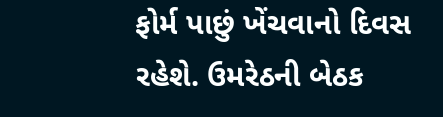ફોર્મ પાછું ખેંચવાનો દિવસ રહેશે. ઉમરેઠની બેઠક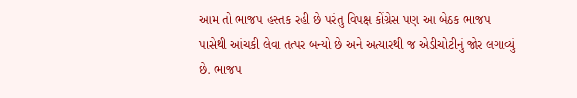આમ તો ભાજપ હસ્તક રહી છે પરંતુ વિપક્ષ કોંગ્રેસ પણ આ બેઠક ભાજપ પાસેથી આંચકી લેવા તત્પર બન્યો છે અને અત્યારથી જ એડીચોટીનું જોર લગાવ્યું છે. ભાજપ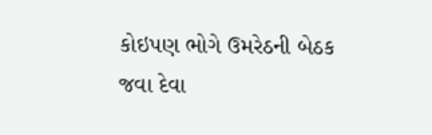કોઇપણ ભોગે ઉમરેઠની બેઠક જવા દેવા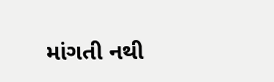માંગતી નથી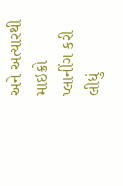અને અત્યારથી માઇક્રો પ્લાનીંગ કરી લીધું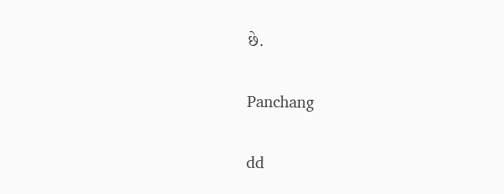છે.

Panchang

dd